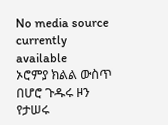No media source currently available
ኦሮምያ ክልል ውስጥ በሆሮ ጉዱሩ ዞን የታሠሩ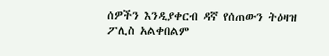ሰዎችን እንዲያቀርብ ዳኛ የሰጠውን ትዕዛዝ ፖሊስ አልቀበልም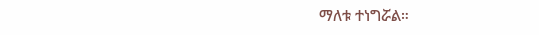ማለቱ ተነግሯል።